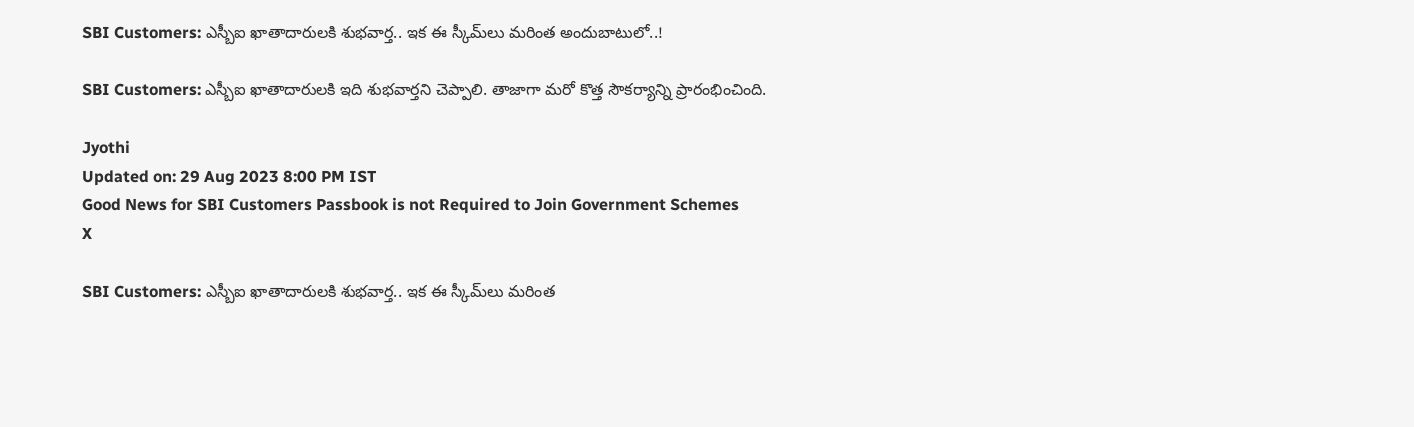SBI Customers: ఎస్బీఐ ఖాతాదారులకి శుభవార్త.. ఇక ఈ స్కీమ్‌లు మరింత అందుబాటులో..!

SBI Customers: ఎస్బీఐ ఖాతాదారులకి ఇది శుభవార్తని చెప్పాలి. తాజాగా మరో కొత్త సౌకర్యాన్ని ప్రారంభించింది.

Jyothi
Updated on: 29 Aug 2023 8:00 PM IST
Good News for SBI Customers Passbook is not Required to Join Government Schemes
X

SBI Customers: ఎస్బీఐ ఖాతాదారులకి శుభవార్త.. ఇక ఈ స్కీమ్‌లు మరింత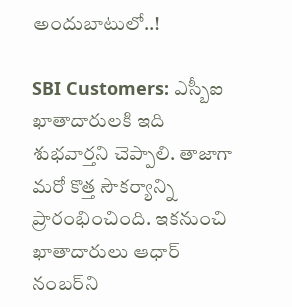అందుబాటులో..!

SBI Customers: ఎస్బీఐ ఖాతాదారులకి ఇది శుభవార్తని చెప్పాలి. తాజాగా మరో కొత్త సౌకర్యాన్ని ప్రారంభించింది. ఇకనుంచి ఖాతాదారులు ఆధార్ నంబర్‌ని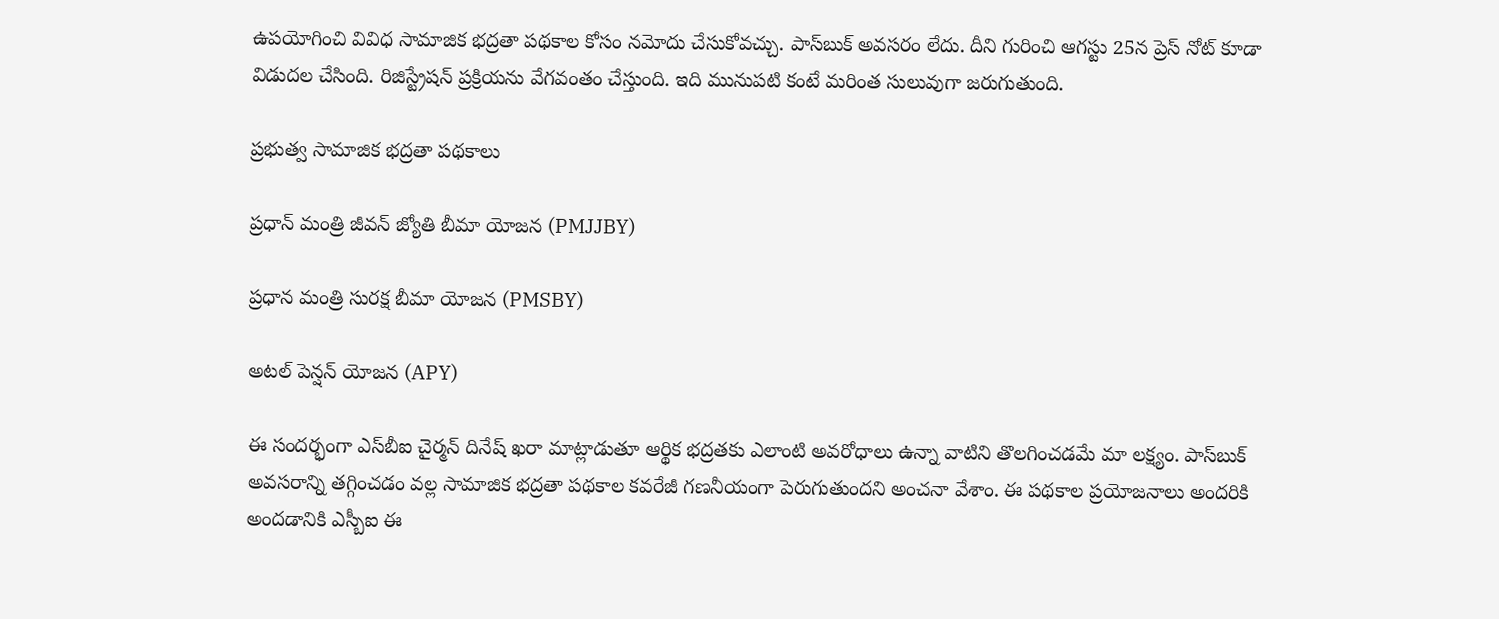ఉపయోగించి వివిధ సామాజిక భద్రతా పథకాల కోసం నమోదు చేసుకోవచ్చు. పాస్‌బుక్‌ అవసరం లేదు. దీని గురించి ఆగస్టు 25న ప్రెస్ నోట్ కూడా విడుదల చేసింది. రిజిస్ట్రేషన్ ప్రక్రియను వేగవంతం చేస్తుంది. ఇది మునుపటి కంటే మరింత సులువుగా జరుగుతుంది.

ప్రభుత్వ సామాజిక భద్రతా పథకాలు

ప్రధాన్ మంత్రి జీవన్ జ్యోతి బీమా యోజన (PMJJBY)

ప్రధాన మంత్రి సురక్ష బీమా యోజన (PMSBY)

అటల్ పెన్షన్ యోజన (APY)

ఈ సందర్భంగా ఎస్‌బీఐ చైర్మన్ దినేష్ ఖరా మాట్లాడుతూ ఆర్థిక భద్రతకు ఎలాంటి అవరోధాలు ఉన్నా వాటిని తొలగించడమే మా లక్ష్యం. పాస్‌బుక్‌ అవసరాన్ని తగ్గించడం వల్ల సామాజిక భద్రతా పథకాల కవరేజీ గణనీయంగా పెరుగుతుందని అంచనా వేశాం. ఈ పథకాల ప్రయోజనాలు అందరికి అందడానికి ఎస్బీఐ ఈ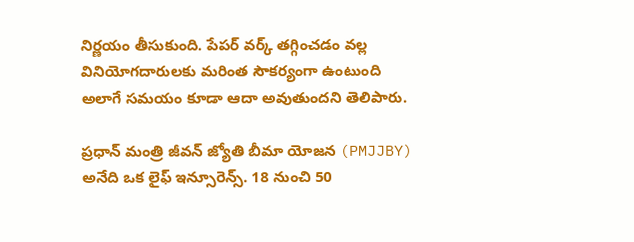నిర్ణయం తీసుకుంది. పేపర్‌ వర్క్‌ తగ్గించడం వల్ల వినియోగదారులకు మరింత సౌకర్యంగా ఉంటుంది అలాగే సమయం కూడా ఆదా అవుతుందని తెలిపారు.

ప్రధాన్ మంత్రి జీవన్ జ్యోతి బీమా యోజన (PMJJBY) అనేది ఒక లైఫ్‌ ఇన్సూరెన్స్‌. 18 నుంచి 50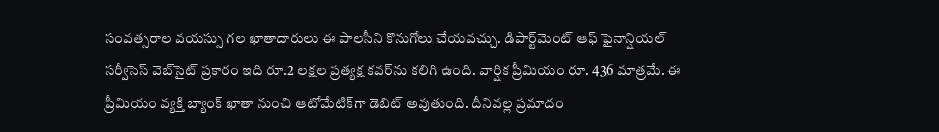సంవత్సరాల వయస్సు గల ఖాతాదారులు ఈ పాలసీని కొనుగోలు చేయవచ్చు. డిపార్ట్‌మెంట్ ఆఫ్ ఫైనాన్షియల్ సర్వీసెస్ వెబ్‌సైట్ ప్రకారం ఇది రూ.2 లక్షల ప్రత్యక్ష కవర్‌ను కలిగి ఉంది. వార్షిక ప్రీమియం రూ. 436 మాత్రమే. ఈ ప్రీమియం వ్యక్తి బ్యాంక్ ఖాతా నుంచి ఆటోమేటిక్‌గా డెబిట్ అవుతుంది. దీనివల్ల ప్రమాదం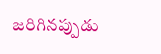జరిగినప్పుడు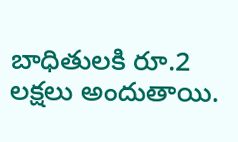బాధితులకి రూ.2 లక్షలు అందుతాయి.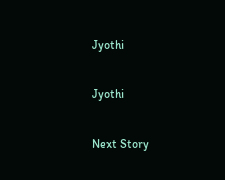Jyothi

Jyothi

Next Story